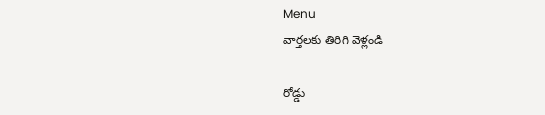Menu
వార్తలకు తిరిగి వెళ్లండి

రోడ్డు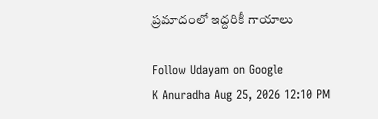ప్రమాదంలో ఇద్దరికీ గాయాలు

Follow Udayam on Google
K Anuradha Aug 25, 2026 12:10 PM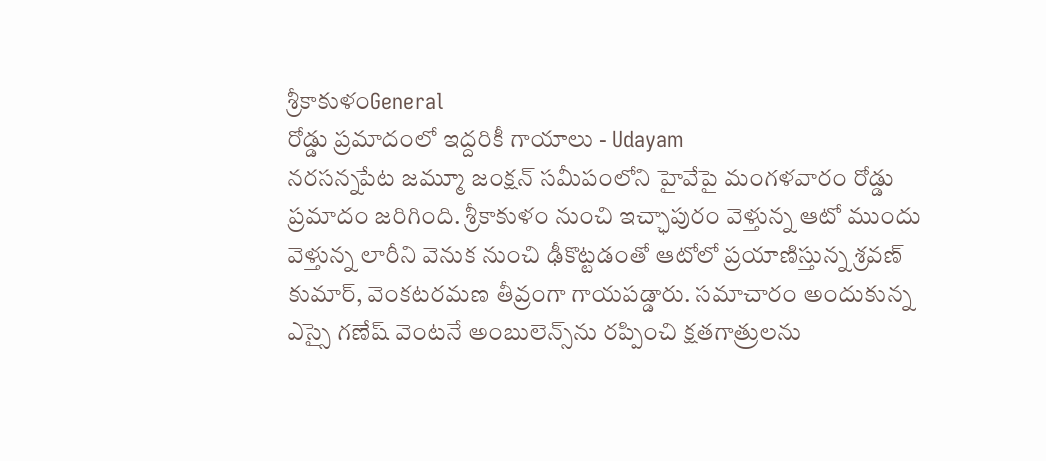శ్రీకాకుళంGeneral
రోడ్డు ప్రమాదంలో ఇద్దరికీ గాయాలు - Udayam
నరసన్నపేట జమ్మూ జంక్షన్ సమీపంలోని హైవేపై మంగళవారం రోడ్డు ప్రమాదం జరిగింది. శ్రీకాకుళం నుంచి ఇచ్ఛాపురం వెళ్తున్న ఆటో ముందు వెళ్తున్న లారీని వెనుక నుంచి ఢీకొట్టడంతో ఆటోలో ప్రయాణిస్తున్న శ్రవణ్ కుమార్, వెంకటరమణ తీవ్రంగా గాయపడ్డారు. సమాచారం అందుకున్న ఎస్సై గణేష్ వెంటనే అంబులెన్స్‌ను రప్పించి క్షతగాత్రులను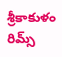శ్రీకాకుళం రిమ్స్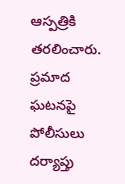ఆస్పత్రికి తరలించారు. ప్రమాద ఘటనపై పోలీసులు దర్యాప్తు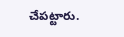చేపట్టారు.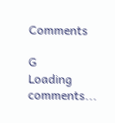Comments

G
Loading comments...